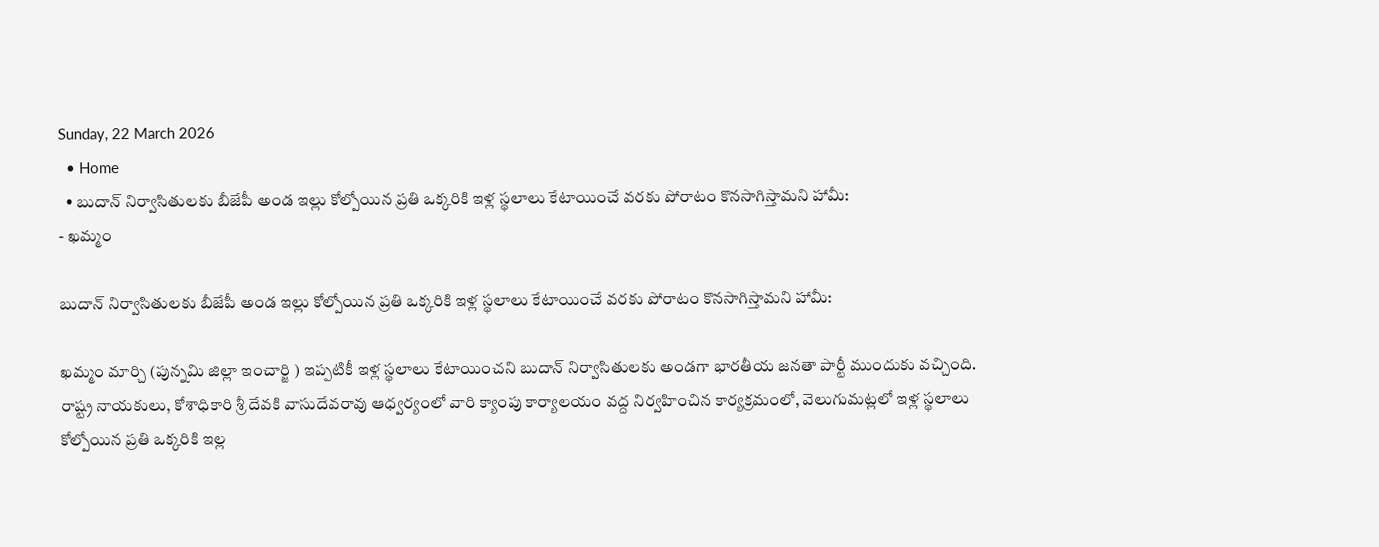Sunday, 22 March 2026
  • Home
  • బుదాన్ నిర్వాసితులకు బీజేపీ అండ ఇల్లు కోల్పోయిన ప్రతి ఒక్కరికి ఇళ్ల స్థలాలు కేటాయించే వరకు పోరాటం కొనసాగిస్తామని హామీ:
- ఖమ్మం

బుదాన్ నిర్వాసితులకు బీజేపీ అండ ఇల్లు కోల్పోయిన ప్రతి ఒక్కరికి ఇళ్ల స్థలాలు కేటాయించే వరకు పోరాటం కొనసాగిస్తామని హామీ:

ఖమ్మం మార్చి (పున్నమి జిల్లా ఇంచార్జి ) ఇప్పటికీ ఇళ్ల స్థలాలు కేటాయించని బుదాన్ నిర్వాసితులకు అండగా భారతీయ జనతా పార్టీ ముందుకు వచ్చింది. రాష్ట్ర నాయకులు, కోశాధికారి శ్రీ దేవకి వాసుదేవరావు ఆధ్వర్యంలో వారి క్యాంపు కార్యాలయం వద్ద నిర్వహించిన కార్యక్రమంలో, వెలుగుమట్లలో ఇళ్ల స్థలాలు కోల్పోయిన ప్రతి ఒక్కరికి ఇల్ల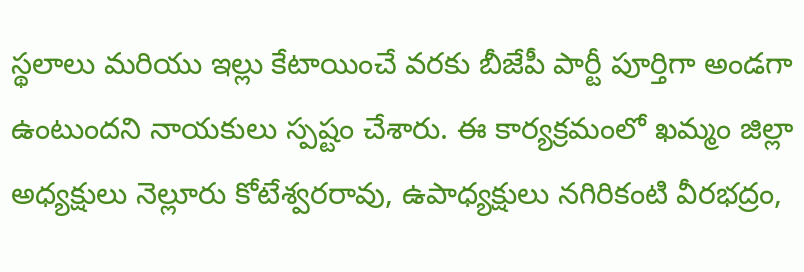స్థలాలు మరియు ఇల్లు కేటాయించే వరకు బీజేపీ పార్టీ పూర్తిగా అండగా ఉంటుందని నాయకులు స్పష్టం చేశారు. ఈ కార్యక్రమంలో ఖమ్మం జిల్లా అధ్యక్షులు నెల్లూరు కోటేశ్వరరావు, ఉపాధ్యక్షులు నగిరికంటి వీరభద్రం,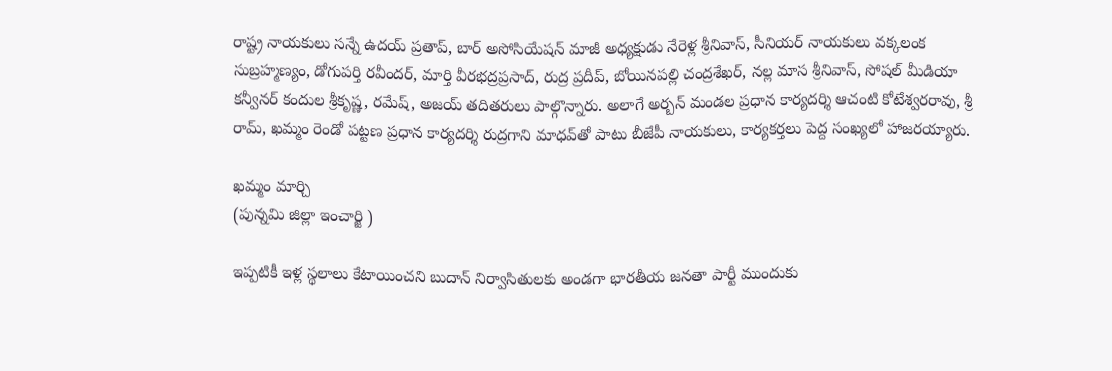రాష్ట్ర నాయకులు సన్నే ఉదయ్ ప్రతాప్, బార్ అసోసియేషన్ మాజీ అధ్యక్షుడు నేరెళ్ల శ్రీనివాస్, సీనియర్ నాయకులు వక్కలంక సుబ్రహ్మణ్యం, డోగుపర్తి రవీందర్, మార్తి వీరభద్రప్రసాద్, రుద్ర ప్రదీప్, బోయినపల్లి చంద్రశేఖర్, నల్ల మాస శ్రీనివాస్, సోషల్ మీడియా కన్వీనర్ కందుల శ్రీకృష్ణ, రమేష్, అజయ్ తదితరులు పాల్గొన్నారు. అలాగే అర్బన్ మండల ప్రధాన కార్యదర్శి ఆచంటి కోటేశ్వరరావు, శ్రీ రామ్, ఖమ్మం రెండో పట్టణ ప్రధాన కార్యదర్శి రుద్రగాని మాధవ్‌తో పాటు బీజేపీ నాయకులు, కార్యకర్తలు పెద్ద సంఖ్యలో హాజరయ్యారు.

ఖమ్మం మార్చి
(పున్నమి జిల్లా ఇంచార్జి )

ఇప్పటికీ ఇళ్ల స్థలాలు కేటాయించని బుదాన్ నిర్వాసితులకు అండగా భారతీయ జనతా పార్టీ ముందుకు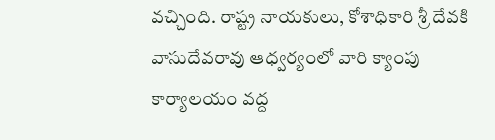వచ్చింది. రాష్ట్ర నాయకులు, కోశాధికారి శ్రీ దేవకి వాసుదేవరావు ఆధ్వర్యంలో వారి క్యాంపు కార్యాలయం వద్ద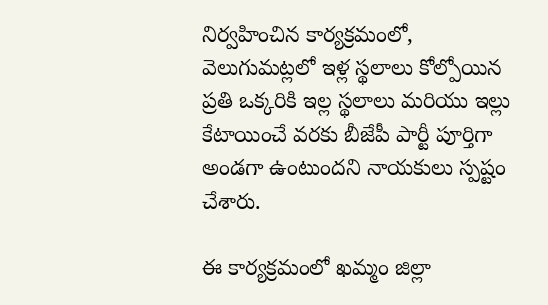నిర్వహించిన కార్యక్రమంలో, వెలుగుమట్లలో ఇళ్ల స్థలాలు కోల్పోయిన ప్రతి ఒక్కరికి ఇల్ల స్థలాలు మరియు ఇల్లు కేటాయించే వరకు బీజేపీ పార్టీ పూర్తిగా అండగా ఉంటుందని నాయకులు స్పష్టం చేశారు.

ఈ కార్యక్రమంలో ఖమ్మం జిల్లా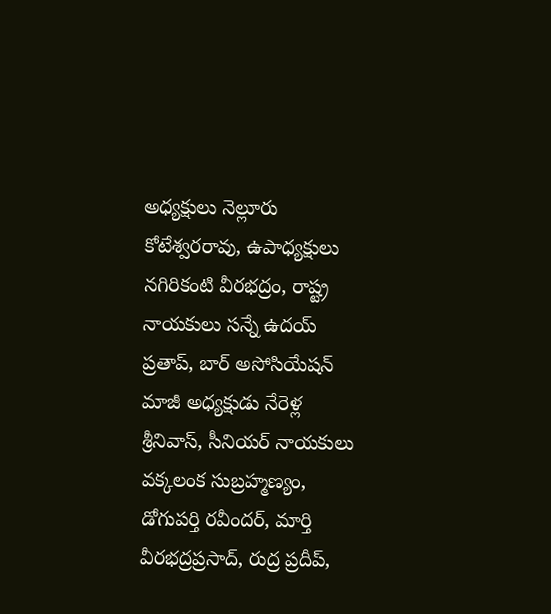అధ్యక్షులు నెల్లూరు కోటేశ్వరరావు, ఉపాధ్యక్షులు నగిరికంటి వీరభద్రం, రాష్ట్ర నాయకులు సన్నే ఉదయ్ ప్రతాప్, బార్ అసోసియేషన్ మాజీ అధ్యక్షుడు నేరెళ్ల శ్రీనివాస్, సీనియర్ నాయకులు వక్కలంక సుబ్రహ్మణ్యం, డోగుపర్తి రవీందర్, మార్తి వీరభద్రప్రసాద్, రుద్ర ప్రదీప్,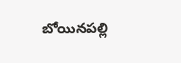బోయినపల్లి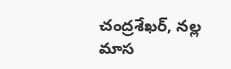చంద్రశేఖర్, నల్ల మాస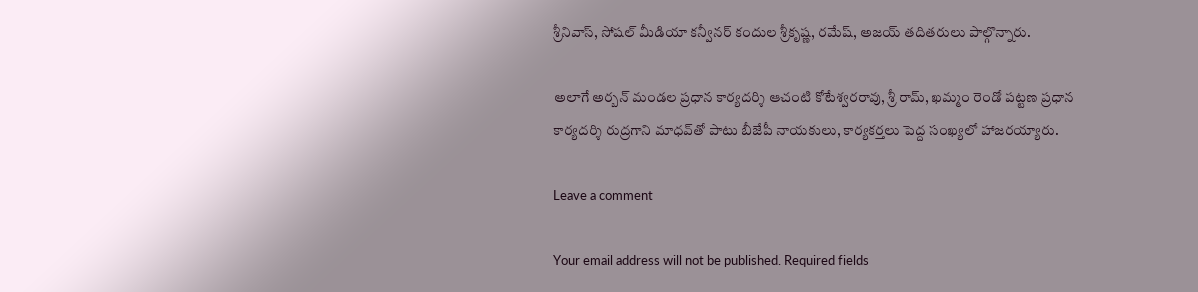శ్రీనివాస్, సోషల్ మీడియా కన్వీనర్ కందుల శ్రీకృష్ణ, రమేష్, అజయ్ తదితరులు పాల్గొన్నారు.

అలాగే అర్బన్ మండల ప్రధాన కార్యదర్శి ఆచంటి కోటేశ్వరరావు, శ్రీ రామ్, ఖమ్మం రెండో పట్టణ ప్రధాన కార్యదర్శి రుద్రగాని మాధవ్‌తో పాటు బీజేపీ నాయకులు, కార్యకర్తలు పెద్ద సంఖ్యలో హాజరయ్యారు.

Leave a comment

Your email address will not be published. Required fields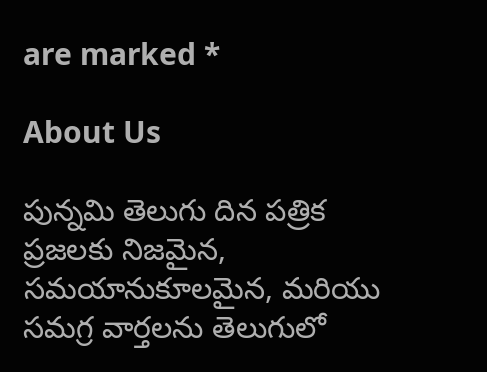are marked *

About Us

పున్నమి తెలుగు దిన పత్రిక ప్రజలకు నిజమైన, సమయానుకూలమైన, మరియు సమగ్ర వార్తలను తెలుగులో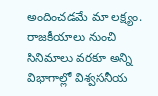అందించడమే మా లక్ష్యం.
రాజకీయాలు నుంచి సినిమాలు వరకూ అన్ని విభాగాల్లో విశ్వసనీయ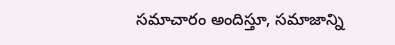సమాచారం అందిస్తూ, సమాజాన్ని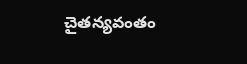చైతన్యవంతం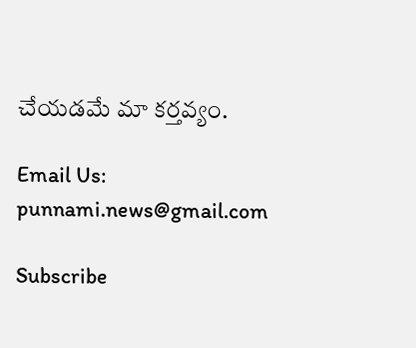చేయడమే మా కర్తవ్యం.

Email Us: punnami.news@gmail.com

Subscribe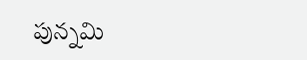పున్నమి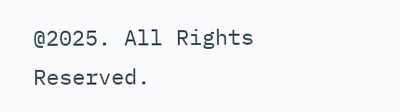@2025. All Rights Reserved.